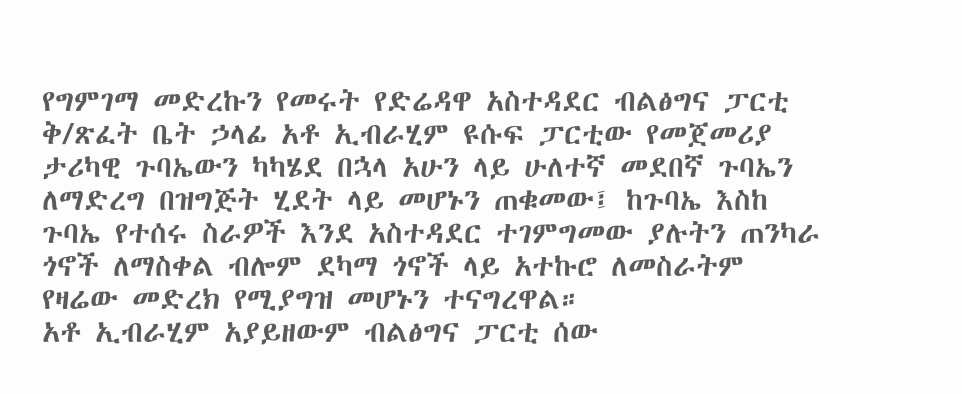የግምገማ መድረኩን የመሩት የድሬዳዋ አስተዳደር ብልፅግና ፓርቲ ቅ/ጽፈት ቤት ኃላፊ አቶ ኢብራሂም ዩሱፍ ፓርቲው የመጀመሪያ ታሪካዊ ጉባኤውን ካካሄደ በኋላ አሁን ላይ ሁለተኛ መደበኛ ጉባኤን ለማድረግ በዝግጅት ሂደት ላይ መሆኑን ጠቁመው፤ ከጉባኤ እስከ ጉባኤ የተሰሩ ስራዎች እንደ አስተዳደር ተገምግመው ያሉትን ጠንካራ ጎኖች ለማስቀል ብሎም ደካማ ጎኖች ላይ አተኩሮ ለመስራትም የዛሬው መድረክ የሚያግዝ መሆኑን ተናግረዋል።
አቶ ኢብራሂም አያይዘውም ብልፅግና ፓርቲ ሰው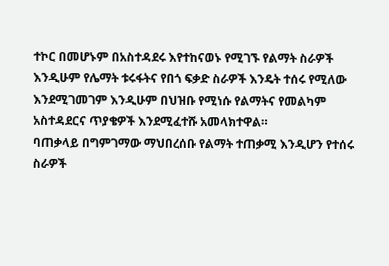ተኮር በመሆኑም በአስተዳደሩ እየተከናወኑ የሚገኙ የልማት ስራዎች እንዲሁም የሌማት ቱሩፋትና የበጎ ፍቃድ ስራዎች እንዴት ተሰሩ የሚለው እንደሚገመገም እንዲሁም በህዝቡ የሚነሱ የልማትና የመልካም አስተዳደርና ጥያቄዎች እንደሚፈተሹ አመላክተዋል።
ባጠቃላይ በግምገማው ማህበረሰቡ የልማት ተጠቃሚ እንዲሆን የተሰሩ ስራዎች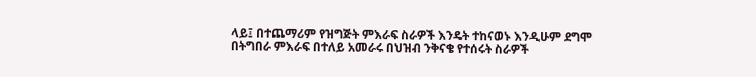ላይ፤ በተጨማሪም የዝግጅት ምእራፍ ስራዎች እንዴት ተከናወኑ እንዲሁም ደግሞ በትግበራ ምእራፍ በተለይ አመራሩ በህዝብ ንቅናቄ የተሰሩት ስራዎች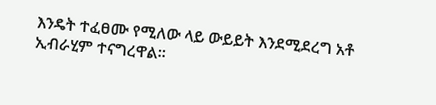እንዴት ተፈፀሙ የሚለው ላይ ውይይት እንደሚደረግ አቶ ኢብራሂም ተናግረዋል።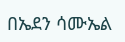በኤደን ሳሙኤል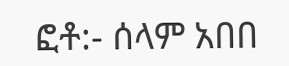ፎቶ:- ሰላም አበበ